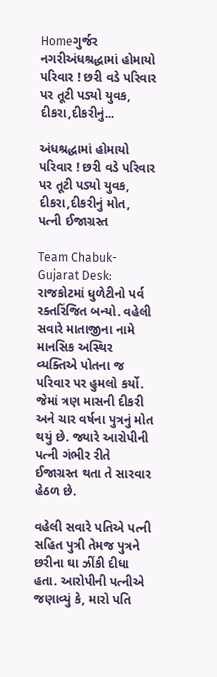Homeગુર્જર નગરીઅંધશ્રદ્ધામાં હોમાયો પરિવાર ! છરી વડે પરિવાર પર તૂટી પડ્યો યુવક, દીકરા,દીકરીનું...

અંધશ્રદ્ધામાં હોમાયો પરિવાર ! છરી વડે પરિવાર પર તૂટી પડ્યો યુવક, દીકરા,દીકરીનું મોત, પત્ની ઈજાગ્રસ્ત

Team Chabuk-Gujarat Desk: રાજકોટમાં ધુળેટીનો પર્વ રક્તરિંજિત બન્યો. વહેલી સવારે માતાજીના નામે માનસિક અસ્થિર વ્યક્તિએ પોતના જ પરિવાર પર હુમલો કર્યો. જેમાં ત્રણ માસની દીકરી અને ચાર વર્ષના પુત્રનું મોત થયું છે. જ્યારે આરોપીની પત્ની ગંભીર રીતે ઈજાગ્રસ્ત થતા તે સારવાર હેઠળ છે.

વહેલી સવારે પતિએ પત્ની સહિત પુત્રી તેમજ પુત્રને છરીના ઘા ઝીંકી દીધા હતા. આરોપીની પત્નીએ જણાવ્યું કે, મારો પતિ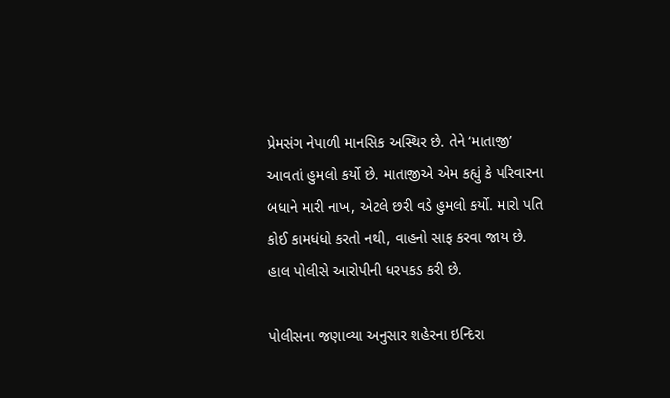પ્રેમસંગ નેપાળી માનસિક અસ્થિર છે. તેને ‘માતાજી’ આવતાં હુમલો કર્યો છે. માતાજીએ એમ કહ્યું કે પરિવારના બધાને મારી નાખ, એટલે છરી વડે હુમલો કર્યો. મારો પતિ કોઈ કામધંધો કરતો નથી, વાહનો સાફ કરવા જાય છે. હાલ પોલીસે આરોપીની ધરપકડ કરી છે.

પોલીસના જણાવ્યા અનુસાર શહેરના ઇન્દિરા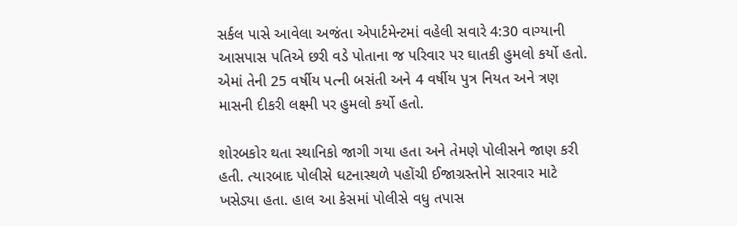સર્કલ પાસે આવેલા અજંતા એપાર્ટમેન્ટમાં વહેલી સવારે 4:30 વાગ્યાની આસપાસ પતિએ છરી વડે પોતાના જ પરિવાર પર ઘાતકી હુમલો કર્યો હતો. એમાં તેની 25 વર્ષીય પત્ની બસંતી અને 4 વર્ષીય પુત્ર નિયત અને ત્રણ માસની દીકરી લક્ષ્મી પર હુમલો કર્યો હતો.

શોરબકોર થતા સ્થાનિકો જાગી ગયા હતા અને તેમણે પોલીસને જાણ કરી હતી. ત્યારબાદ પોલીસે ઘટનાસ્થળે પહોંચી ઈજાગ્રસ્તોને સારવાર માટે ખસેડ્યા હતા. હાલ આ કેસમાં પોલીસે વધુ તપાસ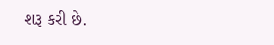શરૂ કરી છે.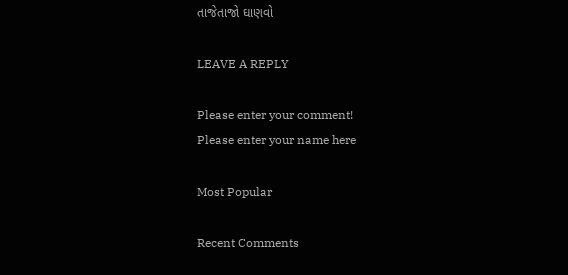તાજેતાજો ઘાણવો

LEAVE A REPLY

Please enter your comment!
Please enter your name here

Most Popular

Recent Comments